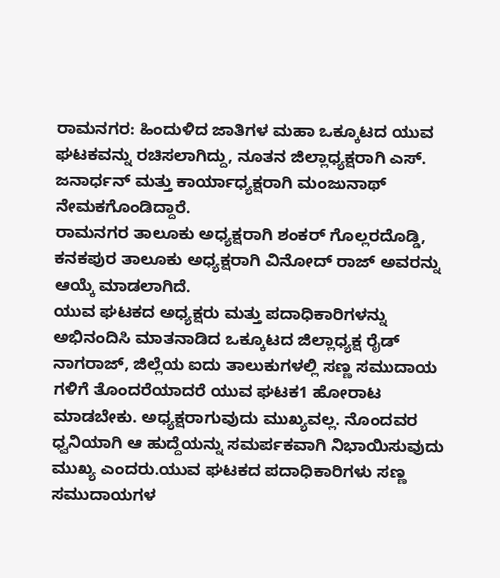ರಾಮನಗರ: ಹಿಂದುಳಿದ ಜಾತಿಗಳ ಮಹಾ ಒಕ್ಕೂಟದ ಯುವ ಘಟಕವನ್ನು ರಚಿಸಲಾಗಿದ್ದು, ನೂತನ ಜಿಲ್ಲಾಧ್ಯಕ್ಷರಾಗಿ ಎಸ್. ಜನಾರ್ಧನ್ ಮತ್ತು ಕಾರ್ಯಾಧ್ಯಕ್ಷರಾಗಿ ಮಂಜುನಾಥ್ ನೇಮಕಗೊಂಡಿದ್ದಾರೆ.
ರಾಮನಗರ ತಾಲೂಕು ಅಧ್ಯಕ್ಷರಾಗಿ ಶಂಕರ್ ಗೊಲ್ಲರದೊಡ್ಡಿ, ಕನಕಪುರ ತಾಲೂಕು ಅಧ್ಯಕ್ಷರಾಗಿ ವಿನೋದ್ ರಾಜ್ ಅವರನ್ನು ಆಯ್ಕೆ ಮಾಡಲಾಗಿದೆ.
ಯುವ ಘಟಕದ ಅಧ್ಯಕ್ಷರು ಮತ್ತು ಪದಾಧಿಕಾರಿಗಳನ್ನು ಅಭಿನಂದಿಸಿ ಮಾತನಾಡಿದ ಒಕ್ಕೂಟದ ಜಿಲ್ಲಾಧ್ಯಕ್ಷ ರೈಡ್ ನಾಗರಾಜ್, ಜಿಲ್ಲೆಯ ಐದು ತಾಲುಕುಗಳಲ್ಲಿ ಸಣ್ಣ ಸಮುದಾಯ ಗಳಿಗೆ ತೊಂದರೆಯಾದರೆ ಯುವ ಘಟಕ1 ಹೋರಾಟ ಮಾಡಬೇಕು. ಅಧ್ಯಕ್ಷರಾಗುವುದು ಮುಖ್ಯವಲ್ಲ. ನೊಂದವರ ಧ್ವನಿಯಾಗಿ ಆ ಹುದ್ದೆಯನ್ನು ಸಮರ್ಪಕವಾಗಿ ನಿಭಾಯಿಸುವುದು ಮುಖ್ಯ ಎಂದರು.ಯುವ ಘಟಕದ ಪದಾಧಿಕಾರಿಗಳು ಸಣ್ಣ ಸಮುದಾಯಗಳ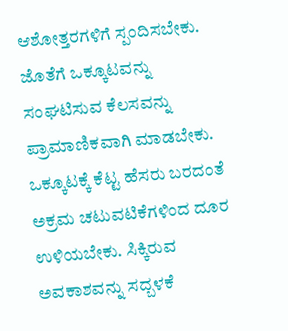ಆಶೋತ್ತರಗಳಿಗೆ ಸ್ಪಂದಿಸಬೇಕು. ಜೊತೆಗೆ ಒಕ್ಕೂಟವನ್ನು ಸಂಘಟಿಸುವ ಕೆಲಸವನ್ನು ಪ್ರಾಮಾಣಿಕವಾಗಿ ಮಾಡಬೇಕು. ಒಕ್ಕೂಟಕ್ಕೆ ಕೆಟ್ಟ ಹೆಸರು ಬರದಂತೆ ಅಕ್ರಮ ಚಟುವಟಿಕೆಗಳಿಂದ ದೂರ ಉಳಿಯಬೇಕು. ಸಿಕ್ಕಿರುವ ಅವಕಾಶವನ್ನು ಸದ್ಬಳಕೆ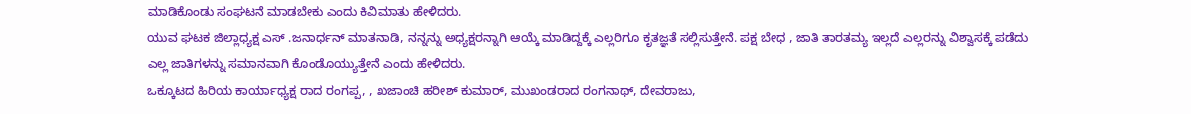ಮಾಡಿಕೊಂಡು ಸಂಘಟನೆ ಮಾಡಬೇಕು ಎಂದು ಕಿವಿಮಾತು ಹೇಳಿದರು.
ಯುವ ಘಟಕ ಜಿಲ್ಲಾಧ್ಯಕ್ಷ ಎಸ್ .ಜನಾರ್ಧನ್ ಮಾತನಾಡಿ, ನನ್ನನ್ನು ಅಧ್ಯಕ್ಷರನ್ನಾಗಿ ಆಯ್ಕೆ ಮಾಡಿದ್ದಕ್ಕೆ ಎಲ್ಲರಿಗೂ ಕೃತಜ್ಞತೆ ಸಲ್ಲಿಸುತ್ತೇನೆ. ಪಕ್ಷ ಬೇಧ , ಜಾತಿ ತಾರತಮ್ಯ ಇಲ್ಲದೆ ಎಲ್ಲರನ್ನು ವಿಶ್ವಾಸಕ್ಕೆ ಪಡೆದು ಎಲ್ಲ ಜಾತಿಗಳನ್ನು ಸಮಾನವಾಗಿ ಕೊಂಡೊಯ್ಯುತ್ತೇನೆ ಎಂದು ಹೇಳಿದರು.
ಒಕ್ಕೂಟದ ಹಿರಿಯ ಕಾರ್ಯಾಧ್ಯಕ್ಷ ರಾದ ರಂಗಪ್ಪ, , ಖಜಾಂಚಿ ಹರೀಶ್ ಕುಮಾರ್, ಮುಖಂಡರಾದ ರಂಗನಾಥ್, ದೇವರಾಜು,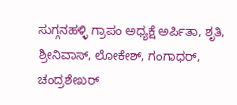ಸುಗ್ಗನಹಳ್ಳಿ ಗ್ರಾಪಂ ಅಧ್ಯಕ್ಷೆ ಅರ್ಪಿತಾ, ಶೃತಿ, ಶ್ರೀನಿವಾಸ್, ಲೋಕೇಶ್, ಗಂಗಾಧರ್, ಚಂದ್ರಶೇಖರ್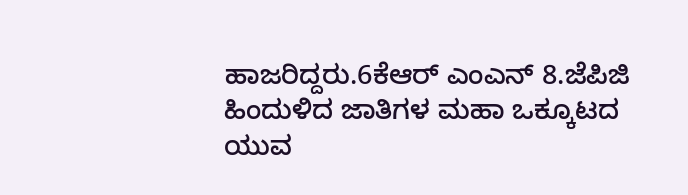ಹಾಜರಿದ್ದರು.6ಕೆಆರ್ ಎಂಎನ್ 8.ಜೆಪಿಜಿ
ಹಿಂದುಳಿದ ಜಾತಿಗಳ ಮಹಾ ಒಕ್ಕೂಟದ ಯುವ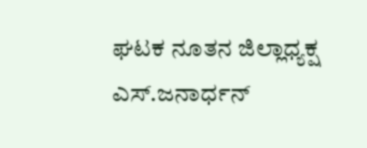ಘಟಕ ನೂತನ ಜಿಲ್ಲಾಧ್ಯಕ್ಷ ಎಸ್.ಜನಾರ್ಧನ್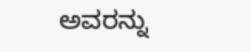ಅವರನ್ನು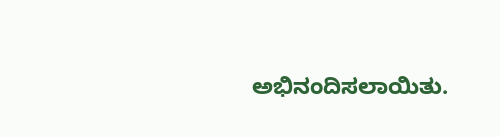ಅಭಿನಂದಿಸಲಾಯಿತು.